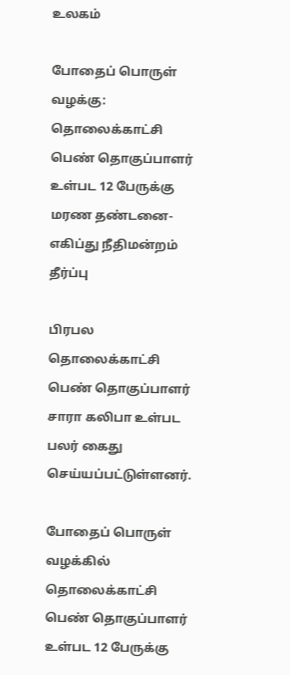உலகம்

போதைப் பொருள் வழக்கு: தொலைக்காட்சி பெண் தொகுப்பாளர் உள்பட 12 பேருக்கு மரண தண்டனை- எகிப்து நீதிமன்றம் தீர்ப்பு

பிரபல தொலைக்காட்சி பெண் தொகுப்பாளர் சாரா கலிபா உள்பட பலர் கைது செய்யப்பட்டுள்ளனர்.

போதைப் பொருள் வழக்கில் தொலைக்காட்சி பெண் தொகுப்பாளர் உள்பட 12 பேருக்கு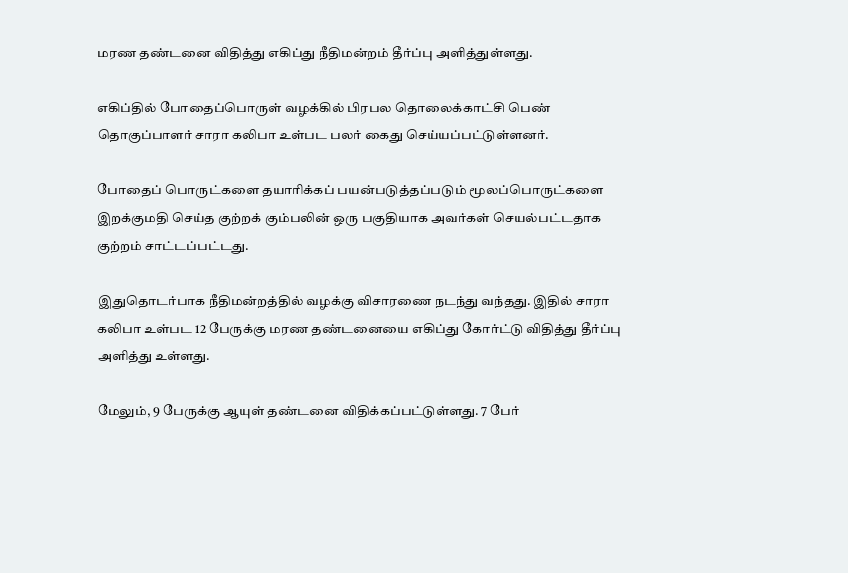மரண தண்டனை விதித்து எகிப்து நீதிமன்றம் தீர்ப்பு அளித்துள்ளது.

எகிப்தில் போதைப்பொருள் வழக்கில் பிரபல தொலைக்காட்சி பெண் தொகுப்பாளர் சாரா கலிபா உள்பட பலர் கைது செய்யப்பட்டுள்ளனர்.

போதைப் பொருட்களை தயாரிக்கப் பயன்படுத்தப்படும் மூலப்பொருட்களை இறக்குமதி செய்த குற்றக் கும்பலின் ஒரு பகுதியாக அவர்கள் செயல்பட்டதாக குற்றம் சாட்டப்பட்டது.

இதுதொடர்பாக நீதிமன்றத்தில் வழக்கு விசாரணை நடந்து வந்தது. இதில் சாரா கலிபா உள்பட 12 பேருக்கு மரண தண்டனையை எகிப்து கோர்ட்டு விதித்து தீர்ப்பு அளித்து உள்ளது.

மேலும், 9 பேருக்கு ஆயுள் தண்டனை விதிக்கப்பட்டுள்ளது. 7 பேர்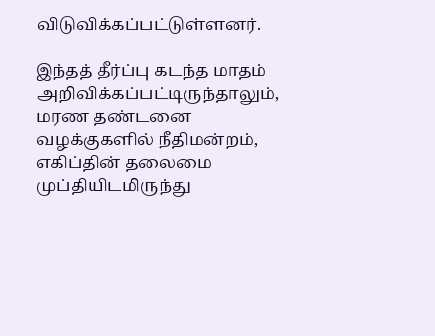விடுவிக்கப்பட்டுள்ளனர்.

இந்தத் தீர்ப்பு கடந்த மாதம் அறிவிக்கப்பட்டிருந்தாலும், மரண தண்டனை வழக்குகளில் நீதிமன்றம், எகிப்தின் தலைமை முப்தியிடமிருந்து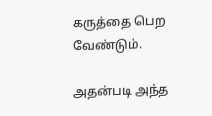கருத்தை பெற வேண்டும்.

அதன்படி அந்த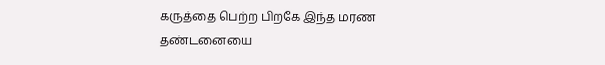கருத்தை பெற்ற பிறகே இந்த மரண தண்டனையை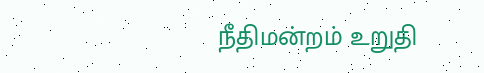நீதிமன்றம் உறுதி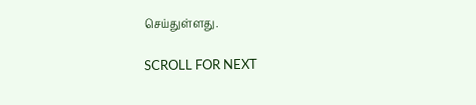செய்துள்ளது.

SCROLL FOR NEXT